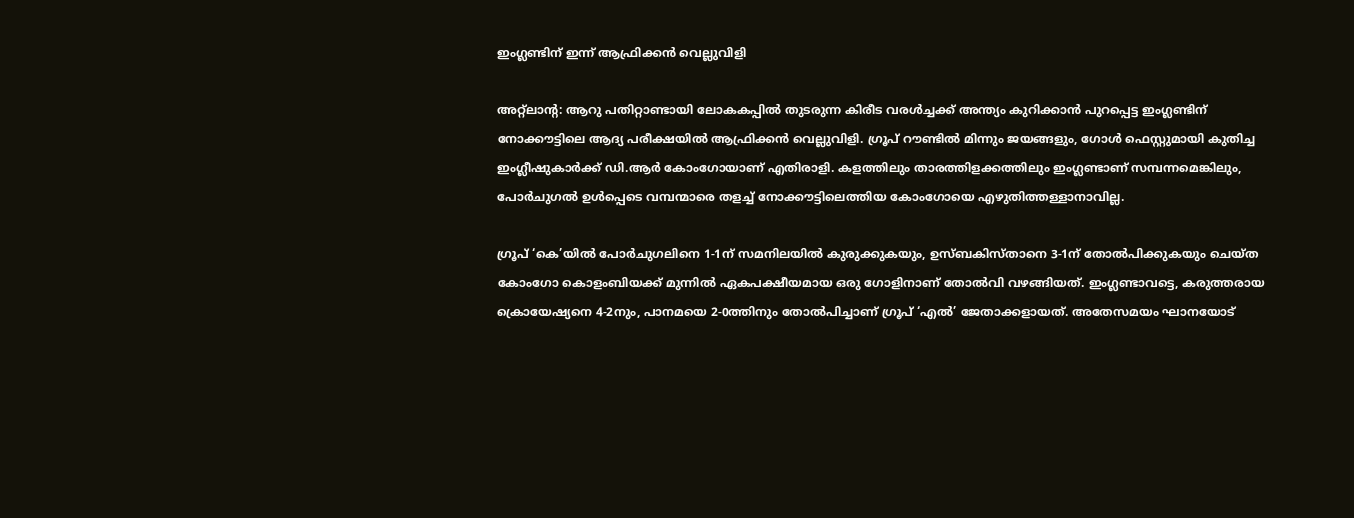ഇംഗ്ലണ്ടിന് ഇന്ന് ആഫ്രിക്കൻ വെല്ലുവിളി

അറ്റ്ലാന്റ: ആറു പതിറ്റാണ്ടായി ലോകകപ്പിൽ തുടരുന്ന കിരീട വരൾച്ചക്ക് അന്ത്യം കുറിക്കാൻ പുറപ്പെട്ട ഇംഗ്ലണ്ടിന് നോക്കൗട്ടിലെ ആദ്യ പരീക്ഷയിൽ ആഫ്രിക്കൻ വെല്ലുവിളി. ഗ്രൂപ് റൗണ്ടിൽ മിന്നും ജയങ്ങളും, ഗോൾ ഫെസ്റ്റുമായി കുതിച്ച ഇംഗ്ലീഷുകാർക്ക് ഡി.ആർ കോംഗോയാണ് എതിരാളി. കളത്തിലും താരത്തിളക്കത്തിലും ഇംഗ്ലണ്ടാണ് സമ്പന്നമെങ്കിലും, പോർചുഗൽ ഉൾപ്പെടെ വമ്പന്മാരെ തളച്ച് നോക്കൗട്ടിലെത്തിയ കോംഗോയെ എഴുതിത്തള്ളാനാവില്ല.

ഗ്രൂപ് ‘കെ’യിൽ പോർചുഗലിനെ 1-1ന് സമനിലയിൽ കുരുക്കുകയും, ഉസ്ബകിസ്താനെ 3-1ന് തോൽപിക്കുകയും ചെയ്ത കോംഗോ കൊളംബിയക്ക് മുന്നിൽ ഏകപക്ഷീയമായ ഒരു ഗോളിനാണ് തോൽവി വഴങ്ങിയത്. ഇംഗ്ലണ്ടാവട്ടെ, കരുത്തരായ ക്രൊയേഷ്യനെ 4-2നും, പാനമയെ 2-0ത്തിനും തോൽപിച്ചാണ് ഗ്രൂപ് ‘എൽ’ ജേതാക്കളായത്. അതേസമയം ഘാനയോട്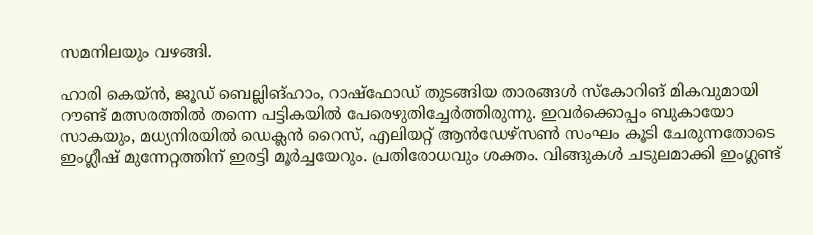സമനിലയും വഴങ്ങി.

ഹാരി കെയ്ൻ, ജൂഡ് ബെല്ലിങ്ഹാം, റാഷ്ഫോഡ് തുടങ്ങിയ താരങ്ങൾ സ്കോറിങ് മികവുമായി റൗണ്ട് മത്സരത്തിൽ തന്നെ പട്ടികയിൽ പേരെഴുതിച്ചേർത്തിരുന്നു. ഇവർക്കൊപ്പം ബുകായോ സാകയും, മധ്യനിരയിൽ ഡെക്ലൻ റൈസ്, എലിയറ്റ് ആൻഡേഴ്സൺ സംഘം കൂടി ചേരുന്നതോടെ ഇംഗ്ലീഷ് മുന്നേറ്റത്തിന് ഇരട്ടി മൂർച്ചയേറും. പ്രതിരോധവും ശക്തം. വിങ്ങുകൾ ചടുലമാക്കി ഇംഗ്ലണ്ട്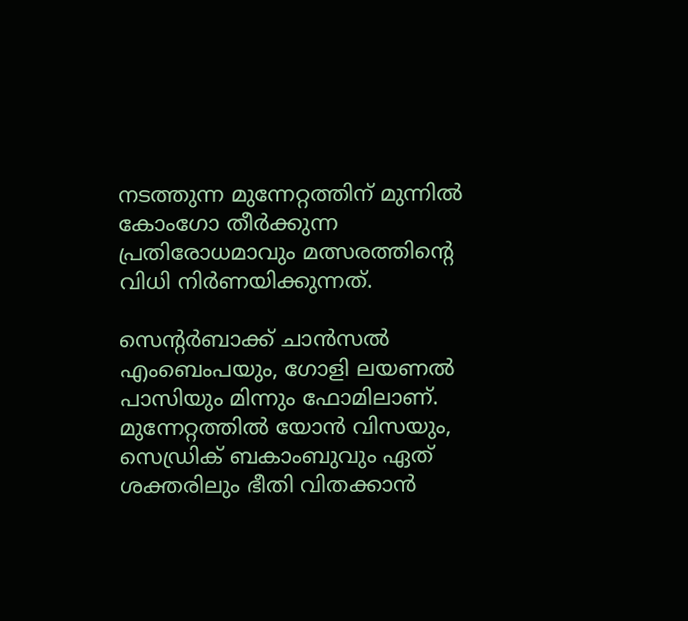നടത്തുന്ന മുന്നേറ്റത്തിന് മുന്നിൽ കോംഗോ തീർക്കുന്ന പ്രതിരോധമാവും മത്സരത്തിന്റെ വിധി നിർണയിക്കുന്നത്.

സെന്റർബാക്ക് ചാൻസൽ എംബെംപയും, ഗോളി ലയണൽ പാസിയും മിന്നും ഫോമിലാണ്. മുന്നേറ്റത്തിൽ യോൻ വിസയും, സെഡ്രിക് ബകാംബുവും ഏത് ശക്തരിലും ഭീതി വിതക്കാൻ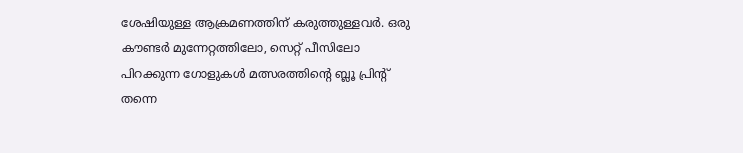ശേഷിയുള്ള ആക്രമണത്തിന് കരുത്തുള്ളവർ. ഒരു കൗണ്ടർ മുന്നേറ്റത്തിലോ, സെറ്റ് പീസിലോ പിറക്കുന്ന ഗോളുകൾ മത്സരത്തിന്റെ ബ്ലൂ പ്രിന്റ് തന്നെ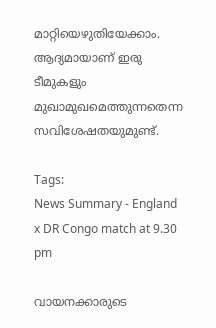മാറ്റിയെഴുതിയേക്കാം. ആദ്യമായാണ് ഇരു ടീമുകളും മുഖാമുഖമെത്തുന്നതെന്ന സവിശേഷതയുമുണ്ട്.

Tags:
News Summary - England x DR Congo match at 9.30 pm

വായനക്കാരുടെ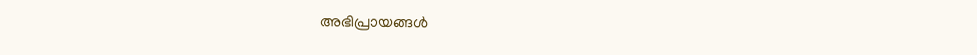അഭിപ്രായങ്ങള്‍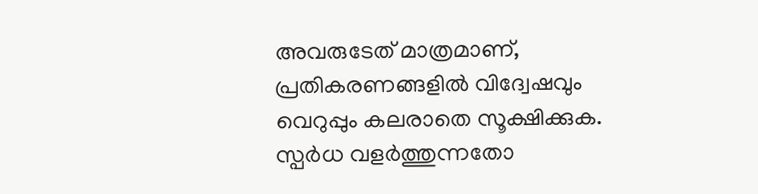അവരുടേത് മാത്രമാണ്, പ്രതികരണങ്ങളിൽ വിദ്വേഷവും വെറുപ്പും കലരാതെ സൂക്ഷിക്കുക. സ്പർധ വളർത്തുന്നതോ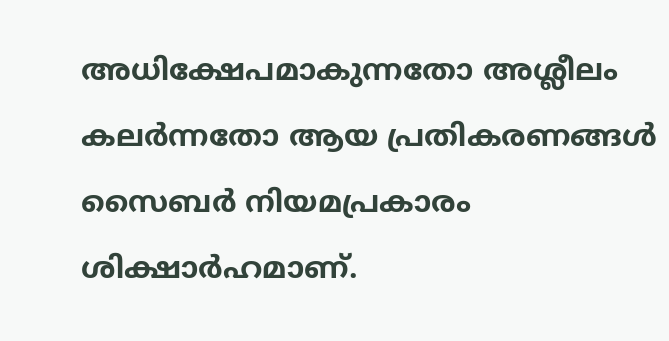അധിക്ഷേപമാകുന്നതോ അശ്ലീലം കലർന്നതോ ആയ പ്രതികരണങ്ങൾ സൈബർ നിയമപ്രകാരം ശിക്ഷാർഹമാണ്.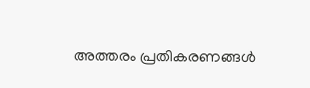അത്തരം പ്രതികരണങ്ങൾ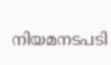നിയമനടപടി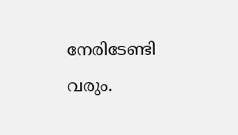നേരിടേണ്ടി വരും.